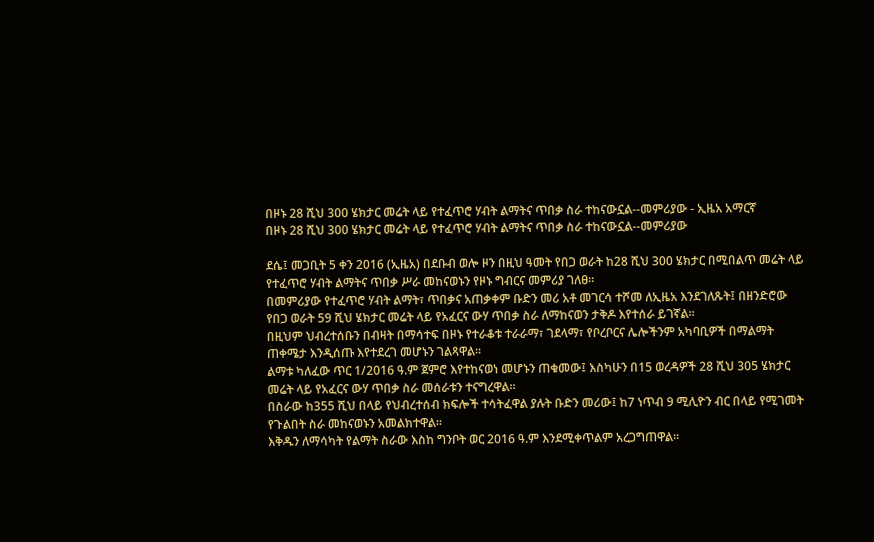በዞኑ 28 ሺህ 300 ሄክታር መሬት ላይ የተፈጥሮ ሃብት ልማትና ጥበቃ ስራ ተከናውኗል--መምሪያው - ኢዜአ አማርኛ
በዞኑ 28 ሺህ 300 ሄክታር መሬት ላይ የተፈጥሮ ሃብት ልማትና ጥበቃ ስራ ተከናውኗል--መምሪያው

ደሴ፤ መጋቢት 5 ቀን 2016 (ኢዜአ) በደቡብ ወሎ ዞን በዚህ ዓመት የበጋ ወራት ከ28 ሺህ 300 ሄክታር በሚበልጥ መሬት ላይ የተፈጥሮ ሃብት ልማትና ጥበቃ ሥራ መከናወኑን የዞኑ ግብርና መምሪያ ገለፀ።
በመምሪያው የተፈጥሮ ሃብት ልማት፣ ጥበቃና አጠቃቀም ቡድን መሪ አቶ መገርሳ ተሾመ ለኢዜአ እንደገለጹት፤ በዘንድሮው የበጋ ወራት 59 ሺህ ሄክታር መሬት ላይ የአፈርና ውሃ ጥበቃ ስራ ለማከናወን ታቅዶ እየተሰራ ይገኛል፡፡
በዚህም ህብረተሰቡን በብዛት በማሳተፍ በዞኑ የተራቆቱ ተራራማ፣ ገደላማ፣ የቦረቦርና ሌሎችንም አካባቢዎች በማልማት ጠቀሜታ እንዲሰጡ እየተደረገ መሆኑን ገልጻዋል፡፡
ልማቱ ካለፈው ጥር 1/2016 ዓ.ም ጀምሮ እየተከናወነ መሆኑን ጠቁመው፤ እስካሁን በ15 ወረዳዎች 28 ሺህ 305 ሄክታር መሬት ላይ የአፈርና ውሃ ጥበቃ ስራ መሰራቱን ተናግረዋል።
በስራው ከ355 ሺህ በላይ የህብረተሰብ ክፍሎች ተሳትፈዋል ያሉት ቡድን መሪው፤ ከ7 ነጥብ 9 ሚሊዮን ብር በላይ የሚገመት የጉልበት ስራ መከናወኑን አመልክተዋል።
እቅዱን ለማሳካት የልማት ስራው እስከ ግንቦት ወር 2016 ዓ.ም እንደሚቀጥልም አረጋግጠዋል፡፡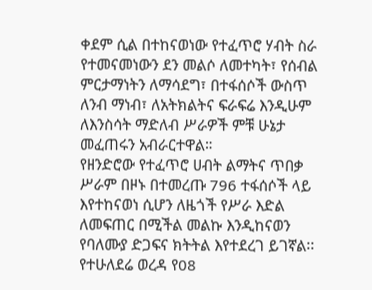ቀደም ሲል በተከናወነው የተፈጥሮ ሃብት ስራ የተመናመነውን ደን መልሶ ለመተካት፣ የሰብል ምርታማነትን ለማሳደግ፣ በተፋሰሶች ውስጥ ለንብ ማነብ፣ ለአትክልትና ፍራፍሬ እንዲሁም ለእንስሳት ማድለብ ሥራዎች ምቹ ሁኔታ መፈጠሩን አብራርተዋል።
የዘንድሮው የተፈጥሮ ሀብት ልማትና ጥበቃ ሥራም በዞኑ በተመረጡ 796 ተፋሰሶች ላይ እየተከናወነ ሲሆን ለዜጎች የሥራ እድል ለመፍጠር በሚችል መልኩ እንዲከናወን የባለሙያ ድጋፍና ክትትል እየተደረገ ይገኛል፡፡
የተሁለደሬ ወረዳ የ08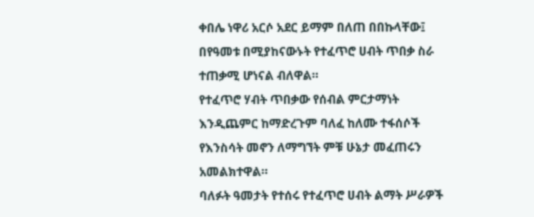ቀበሌ ነዋሪ አርሶ አደር ይማም በለጠ በበኩላቸው፤ በየዓመቱ በሚያከናውኑት የተፈጥሮ ሀብት ጥበቃ ስራ ተጠቃሚ ሆነናል ብለዋል።
የተፈጥሮ ሃብት ጥበቃው የሰብል ምርታማነት እንዲጨምር ከማድረጉም ባለፈ ከለሙ ተፋሰሶች የእንስሳት መኖን ለማግኘት ምቹ ሁኔታ መፈጠሩን አመልክተዋል።
ባለፉት ዓመታት የተሰሩ የተፈጥሮ ሀብት ልማት ሥራዎች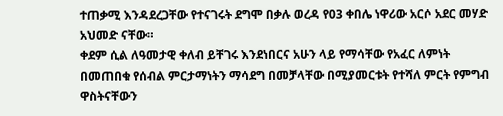ተጠቃሚ እንዳደረጋቸው የተናገሩት ደግሞ በቃሉ ወረዳ የ03 ቀበሌ ነዋሪው አርሶ አደር መሃድ አህመድ ናቸው።
ቀደም ሲል ለዓመታዊ ቀለብ ይቸገሩ እንደነበርና አሁን ላይ የማሳቸው የአፈር ለምነት በመጠበቁ የሰብል ምርታማነትን ማሳደግ በመቻላቸው በሚያመርቱት የተሻለ ምርት የምግብ ዋስትናቸውን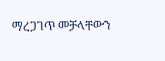ማረጋገጥ መቻላቸውን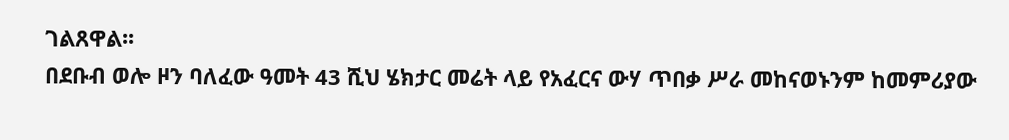ገልጸዋል፡፡
በደቡብ ወሎ ዞን ባለፈው ዓመት 43 ሺህ ሄክታር መሬት ላይ የአፈርና ውሃ ጥበቃ ሥራ መከናወኑንም ከመምሪያው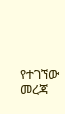የተገኘው መረጃ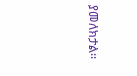ያመለክታል፡፡